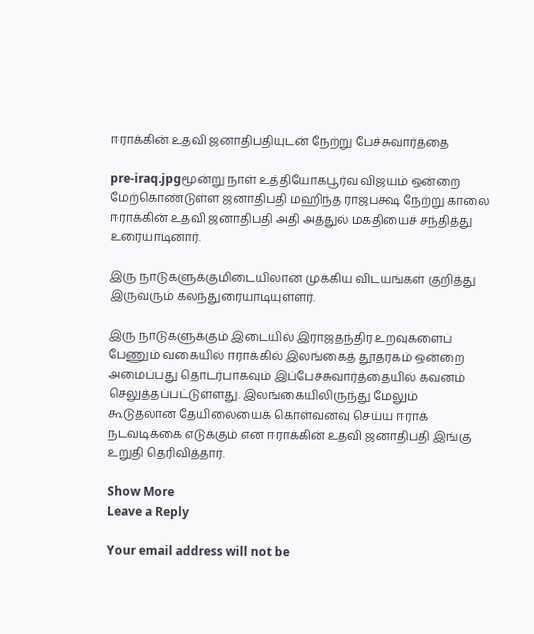ஈராக்கின் உதவி ஜனாதிபதியுடன் நேற்று பேச்சுவார்த்தை

pre-iraq.jpgமூன்று நாள் உத்தியோகபூர்வ விஜயம் ஒன்றை மேற்கொண்டுள்ள ஜனாதிபதி மஹிந்த ராஜபக்ஷ நேற்று காலை ஈராக்கின் உதவி ஜனாதிபதி அதி அத்துல் மகதியைச் சந்தித்து உரையாடினார்.

இரு நாடுகளுக்குமிடையிலான முக்கிய விடயங்கள் குறித்து இருவரும் கலந்துரையாடியுள்ளர்.

இரு நாடுகளுக்கும் இடையில் இராஜதந்திர உறவுகளைப் பேணும் வகையில் ஈராக்கில் இலங்கைத் தூதரகம் ஒன்றை அமைப்பது தொடர்பாகவும் இப்பேச்சுவார்த்தையில் கவனம் செலுத்தப்பட்டுள்ளது. இலங்கையிலிருந்து மேலும் கூடுதலான தேயிலையைக் கொள்வனவு செய்ய ஈராக் நடவடிக்கை எடுக்கும் என ஈராக்கின் உதவி ஜனாதிபதி இங்கு உறுதி தெரிவித்தார்.

Show More
Leave a Reply

Your email address will not be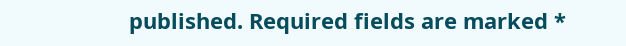published. Required fields are marked *